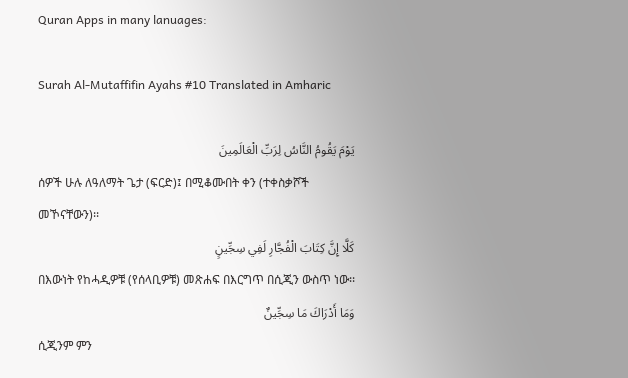Quran Apps in many lanuages:

Surah Al-Mutaffifin Ayahs #10 Translated in Amharic

يَوْمَ يَقُومُ النَّاسُ لِرَبِّ الْعَالَمِينَ
ሰዎች ሁሉ ለዓለማት ጌታ (ፍርድ)፤ በሚቆሙበት ቀን (ተቀስቃሾች መኾናቸውን)፡፡
كَلَّا إِنَّ كِتَابَ الْفُجَّارِ لَفِي سِجِّينٍ
በእውነት የከሓዲዎቹ (የሰላቢዎቹ) መጽሐፍ በእርግጥ በሲጂን ውስጥ ነው፡፡
وَمَا أَدْرَاكَ مَا سِجِّينٌ
ሲጂንም ምን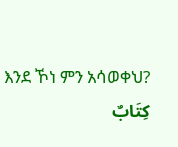እንደ ኾነ ምን አሳወቀህ?
كِتَابٌ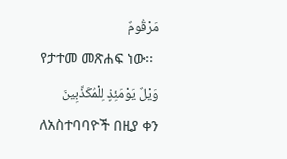مَرْقُومٌ
የታተመ መጽሐፍ ነው፡፡
وَيْلٌ يَوْمَئِذٍ لِلْمُكَذِّبِينَ
ለአስተባባዮች በዚያ ቀን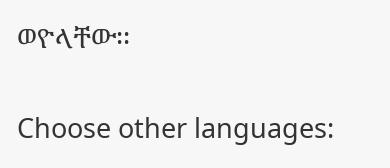ወዮላቸው፡፡

Choose other languages: